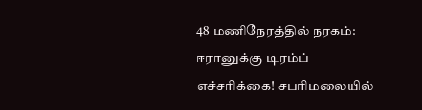48 மணிநேரத்தில் நரகம்: ஈரானுக்கு டிரம்ப் எச்சரிக்கை! சபரிமலையில்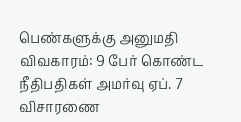பெண்களுக்கு அனுமதி விவகாரம்: 9 பேர் கொண்ட நீதிபதிகள் அமர்வு ஏப். 7 விசாரணை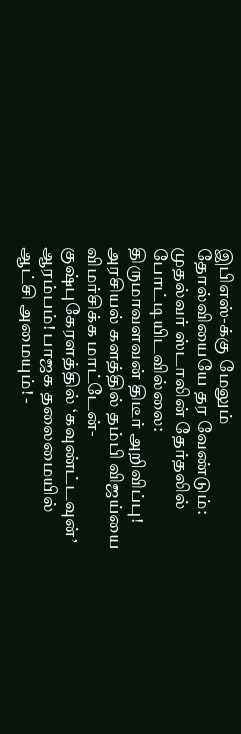இபிஎஸ்-க்கு மேலும் தோல்வியையே தர வேண்டும்: முதல்வர் ஸ்டாலின் தேர்தலில் போட்டியிடவில்லை: திருமாவளவன் திடீர் அறிவிப்பு! அரசியல் களத்தில் தம்பி விஜய்யை விமர்சிக்க மாட்டேன்- குஷ்புகேரளத்தில் ‘கவுண்ட்டவுன்’ ஆரம்பம்! பாஜக தலைமையில் ஆட்சி அமையும்! -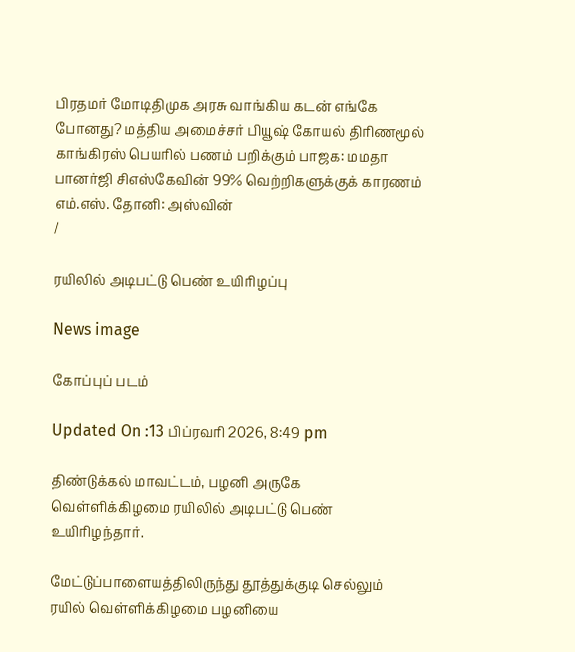பிரதமர் மோடிதிமுக அரசு வாங்கிய கடன் எங்கே போனது? மத்திய அமைச்சர் பியூஷ் கோயல் திரிணமூல் காங்கிரஸ் பெயரில் பணம் பறிக்கும் பாஜக: மமதா பானர்ஜி சிஎஸ்கேவின் 99% வெற்றிகளுக்குக் காரணம் எம்.எஸ். தோனி: அஸ்வின்
/

ரயிலில் அடிபட்டு பெண் உயிரிழப்பு

News image

கோப்புப் படம்

Updated On :13 பிப்ரவரி 2026, 8:49 pm

திண்டுக்கல் மாவட்டம், பழனி அருகே வெள்ளிக்கிழமை ரயிலில் அடிபட்டு பெண் உயிரிழந்தார்.

மேட்டுப்பாளையத்திலிருந்து தூத்துக்குடி செல்லும் ரயில் வெள்ளிக்கிழமை பழனியை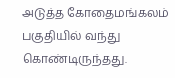அடுத்த கோதைமங்கலம் பகுதியில் வந்து கொண்டிருந்தது.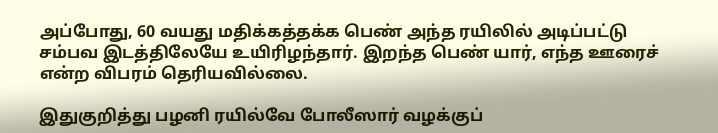அப்போது, 60 வயது மதிக்கத்தக்க பெண் அந்த ரயிலில் அடிப்பட்டு சம்பவ இடத்திலேயே உயிரிழந்தார். இறந்த பெண் யார், எந்த ஊரைச் என்ற விபரம் தெரியவில்லை.

இதுகுறித்து பழனி ரயில்வே போலீஸார் வழக்குப்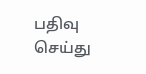பதிவு செய்து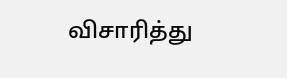விசாரித்து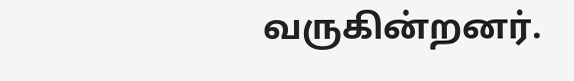வருகின்றனர்.